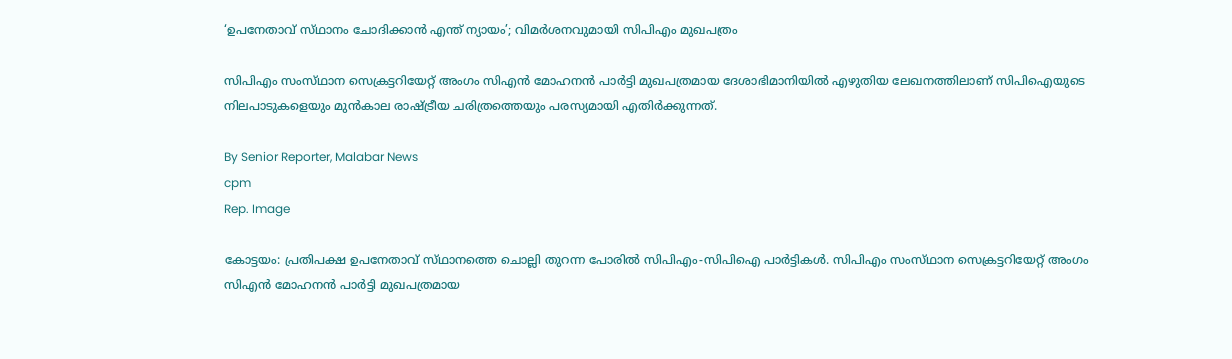‘ഉപനേതാവ് സ്‌ഥാനം ചോദിക്കാൻ എന്ത് ന്യായം’; വിമർശനവുമായി സിപിഎം മുഖപത്രം

സിപിഎം സംസ്‌ഥാന സെക്രട്ടറിയേറ്റ് അംഗം സിഎൻ മോഹനൻ പാർട്ടി മുഖപത്രമായ ദേശാഭിമാനിയിൽ എഴുതിയ ലേഖനത്തിലാണ് സിപിഐയുടെ നിലപാടുകളെയും മുൻകാല രാഷ്‌ട്രീയ ചരിത്രത്തെയും പരസ്യമായി എതിർക്കുന്നത്.

By Senior Reporter, Malabar News
cpm
Rep. Image

കോട്ടയം: പ്രതിപക്ഷ ഉപനേതാവ് സ്‌ഥാനത്തെ ചൊല്ലി തുറന്ന പോരിൽ സിപിഎം-സിപിഐ പാർട്ടികൾ. സിപിഎം സംസ്‌ഥാന സെക്രട്ടറിയേറ്റ് അംഗം സിഎൻ മോഹനൻ പാർട്ടി മുഖപത്രമായ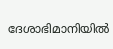ദേശാഭിമാനിയിൽ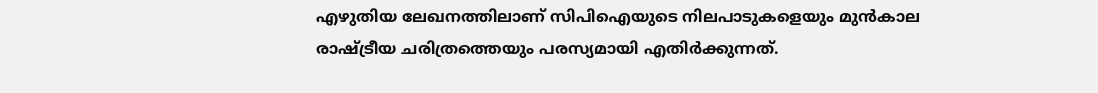എഴുതിയ ലേഖനത്തിലാണ് സിപിഐയുടെ നിലപാടുകളെയും മുൻകാല രാഷ്‌ട്രീയ ചരിത്രത്തെയും പരസ്യമായി എതിർക്കുന്നത്.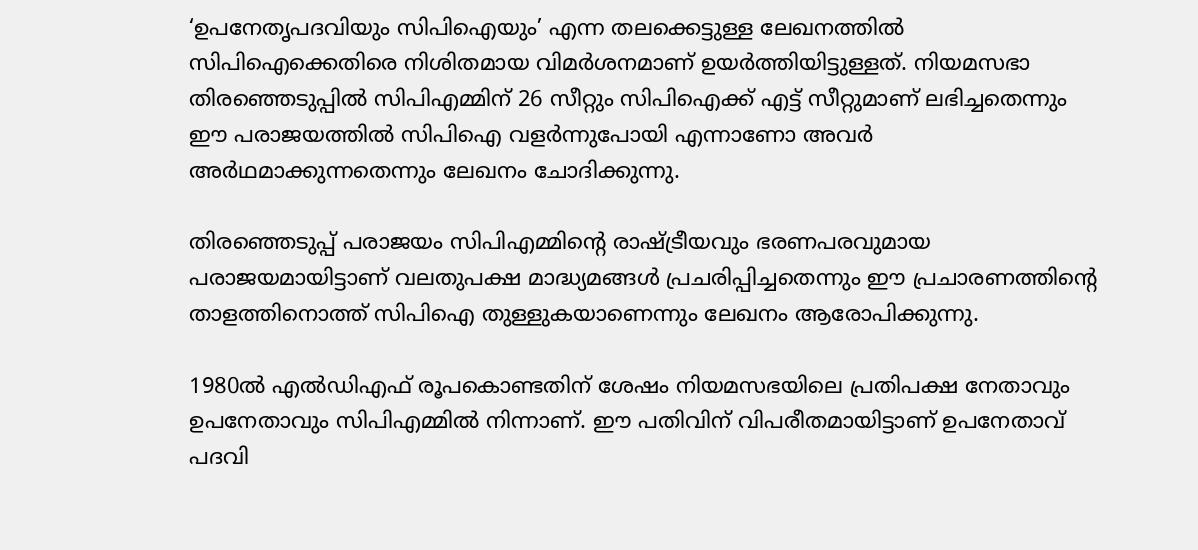‘ഉപനേതൃപദവിയും സിപിഐയും’ എന്ന തലക്കെട്ടുള്ള ലേഖനത്തിൽ സിപിഐക്കെതിരെ നിശിതമായ വിമർശനമാണ് ഉയർത്തിയിട്ടുള്ളത്. നിയമസഭാ തിരഞ്ഞെടുപ്പിൽ സിപിഎമ്മിന് 26 സീറ്റും സിപിഐക്ക് എട്ട് സീറ്റുമാണ് ലഭിച്ചതെന്നും ഈ പരാജയത്തിൽ സിപിഐ വളർന്നുപോയി എന്നാണോ അവർ അർഥമാക്കുന്നതെന്നും ലേഖനം ചോദിക്കുന്നു.

തിരഞ്ഞെടുപ്പ് പരാജയം സിപിഎമ്മിന്റെ രാഷ്‌ട്രീയവും ഭരണപരവുമായ പരാജയമായിട്ടാണ് വലതുപക്ഷ മാദ്ധ്യമങ്ങൾ പ്രചരിപ്പിച്ചതെന്നും ഈ പ്രചാരണത്തിന്റെ താളത്തിനൊത്ത് സിപിഐ തുള്ളുകയാണെന്നും ലേഖനം ആരോപിക്കുന്നു.

1980ൽ എൽഡിഎഫ് രൂപകൊണ്ടതിന് ശേഷം നിയമസഭയിലെ പ്രതിപക്ഷ നേതാവും ഉപനേതാവും സിപിഎമ്മിൽ നിന്നാണ്. ഈ പതിവിന് വിപരീതമായിട്ടാണ് ഉപനേതാവ് പദവി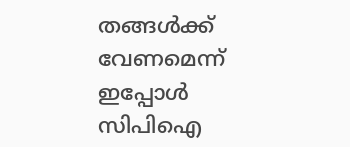തങ്ങൾക്ക് വേണമെന്ന് ഇപ്പോൾ സിപിഐ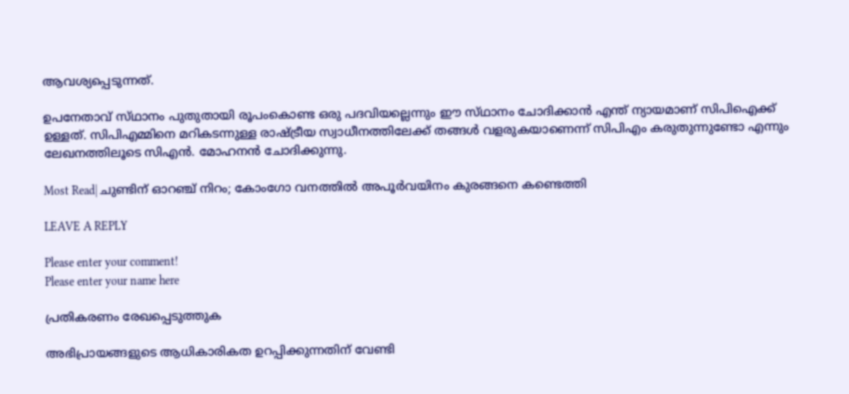ആവശ്യപ്പെടുന്നത്.

ഉപനേതാവ് സ്‌ഥാനം പുതുതായി രൂപംകൊണ്ട ഒരു പദവിയല്ലെന്നും ഈ സ്‌ഥാനം ചോദിക്കാൻ എന്ത് ന്യായമാണ് സിപിഐക്ക് ഉള്ളത്. സിപിഎമ്മിനെ മറികടന്നുള്ള രാഷ്‌ട്രീയ സ്വാധീനത്തിലേക്ക് തങ്ങൾ വളരുകയാണെന്ന് സിപിഎം കരുതുന്നുണ്ടോ എന്നും ലേഖനത്തിലൂടെ സിഎൻ. മോഹനൻ ചോദിക്കുന്നു.

Most Read| ചുണ്ടിന് ഓറഞ്ച് നിറം; കോംഗോ വനത്തിൽ അപൂർവയിനം കുരങ്ങനെ കണ്ടെത്തി

LEAVE A REPLY

Please enter your comment!
Please enter your name here

പ്രതികരണം രേഖപ്പെടുത്തുക

അഭിപ്രായങ്ങളുടെ ആധികാരികത ഉറപ്പിക്കുന്നതിന് വേണ്ടി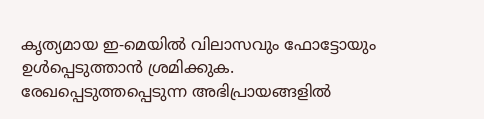കൃത്യമായ ഇ-മെയിൽ വിലാസവും ഫോട്ടോയും ഉൾപ്പെടുത്താൻ ശ്രമിക്കുക. രേഖപ്പെടുത്തപ്പെടുന്ന അഭിപ്രായങ്ങളിൽ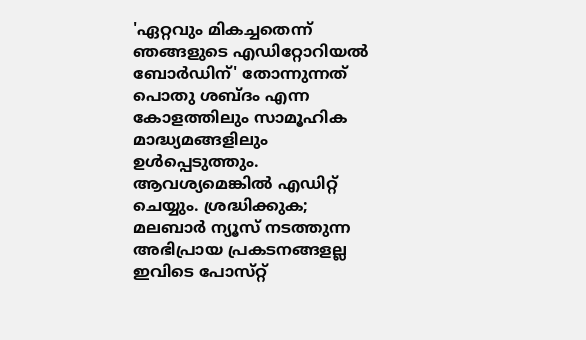'ഏറ്റവും മികച്ചതെന്ന് ഞങ്ങളുടെ എഡിറ്റോറിയൽ ബോർഡിന്' തോന്നുന്നത് പൊതു ശബ്‌ദം എന്ന കോളത്തിലും സാമൂഹിക മാദ്ധ്യമങ്ങളിലും ഉൾപ്പെടുത്തും. ആവശ്യമെങ്കിൽ എഡിറ്റ് ചെയ്യും. ശ്രദ്ധിക്കുക; മലബാർ ന്യൂസ് നടത്തുന്ന അഭിപ്രായ പ്രകടനങ്ങളല്ല ഇവിടെ പോസ്‌റ്റ്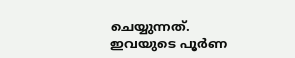ചെയ്യുന്നത്. ഇവയുടെ പൂർണ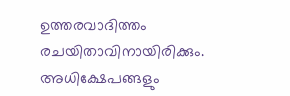ഉത്തരവാദിത്തം രചയിതാവിനായിരിക്കും. അധിക്ഷേപങ്ങളും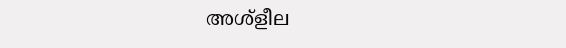അശ്‌ളീല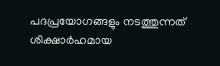പദപ്രയോഗങ്ങളും നടത്തുന്നത് ശിക്ഷാർഹമായ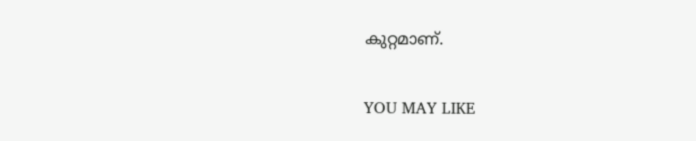കുറ്റമാണ്.

YOU MAY LIKE